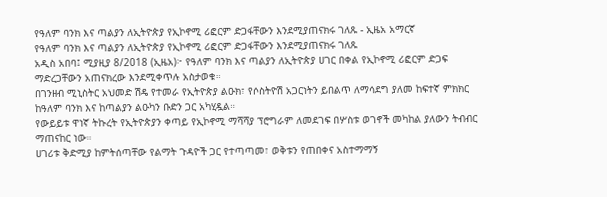የዓለም ባንክ እና ጣልያን ለኢትዮጵያ የኢኮኖሚ ሪፎርም ድጋፋቸውን እንደሚያጠናክሩ ገለጹ - ኢዜአ አማርኛ
የዓለም ባንክ እና ጣልያን ለኢትዮጵያ የኢኮኖሚ ሪፎርም ድጋፋቸውን እንደሚያጠናክሩ ገለጹ
አዲስ አበባ፤ ሚያዚያ 8/2018 (ኢዜአ)፦ የዓለም ባንክ እና ጣልያን ለኢትዮጵያ ሀገር በቀል የኢኮኖሚ ሪፎርም ድጋፍ ማድረጋቸውን አጠናክረው እንደሚቀጥሉ አስታወቁ።
በገንዘብ ሚኒስትር አህመድ ሽዴ የተመራ የኢትዮጵያ ልዑክ፣ የሶስትዮሽ አጋርነትን ይበልጥ ለማሳደግ ያለመ ከፍተኛ ምክክር ከዓለም ባንክ እና ከጣልያን ልዑካን ቡድን ጋር አካሂዷል።
የውይይቱ ዋነኛ ትኩረት የኢትዮጵያን ቀጣይ የኢኮኖሚ ማሻሻያ ፕሮግራም ለመደገፍ በሦስቱ ወገኖች መካከል ያለውን ትብብር ማጠናከር ነው።
ሀገሪቱ ቅድሚያ ከምትሰጣቸው የልማት ጉዳዮች ጋር የተጣጣመ፣ ወቅቱን የጠበቀና አስተማማኝ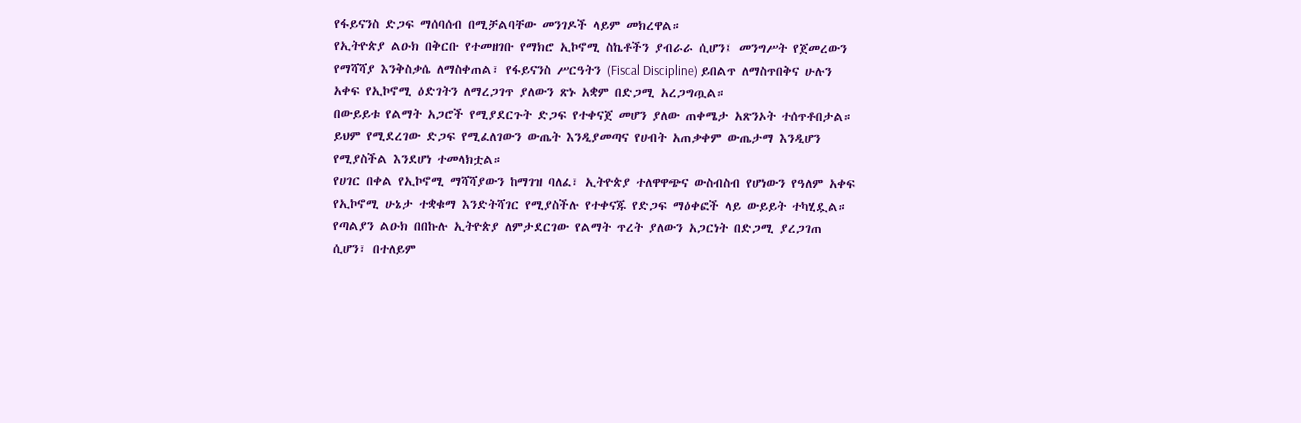የፋይናንስ ድጋፍ ማሰባሰብ በሚቻልባቸው መንገዶች ላይም መክረዋል።
የኢትዮጵያ ልዑክ በቅርቡ የተመዘገቡ የማክሮ ኢኮኖሚ ስኬቶችን ያብራራ ሲሆን፤ መንግሥት የጀመረውን የማሻሻያ እንቅስቃሴ ለማስቀጠል፣ የፋይናንስ ሥርዓትን (Fiscal Discipline) ይበልጥ ለማስጥበቅና ሁሉን አቀፍ የኢኮኖሚ ዕድገትን ለማረጋገጥ ያለውን ጽኑ አቋም በድጋሚ አረጋግጧል።
በውይይቱ የልማት አጋሮች የሚያደርጉት ድጋፍ የተቀናጀ መሆን ያለው ጠቀሜታ አጽንኦት ተሰጥቶበታል።
ይህም የሚደረገው ድጋፍ የሚፈለገውን ውጤት እንዲያመጣና የሀብት አጠቃቀም ውጤታማ እንዲሆን የሚያስችል እንደሆነ ተመላክቷል።
የሀገር በቀል የኢኮኖሚ ማሻሻያውን ከማገዝ ባለፈ፣ ኢትዮጵያ ተለዋዋጭና ውስብስብ የሆነውን የዓለም አቀፍ የኢኮኖሚ ሁኔታ ተቋቁማ እንድትሻገር የሚያስችሉ የተቀናጁ የድጋፍ ማዕቀፎች ላይ ውይይት ተካሂዷል።
የጣልያን ልዑክ በበኩሉ ኢትዮጵያ ለምታደርገው የልማት ጥረት ያለውን አጋርነት በድጋሚ ያረጋገጠ ሲሆን፣ በተለይም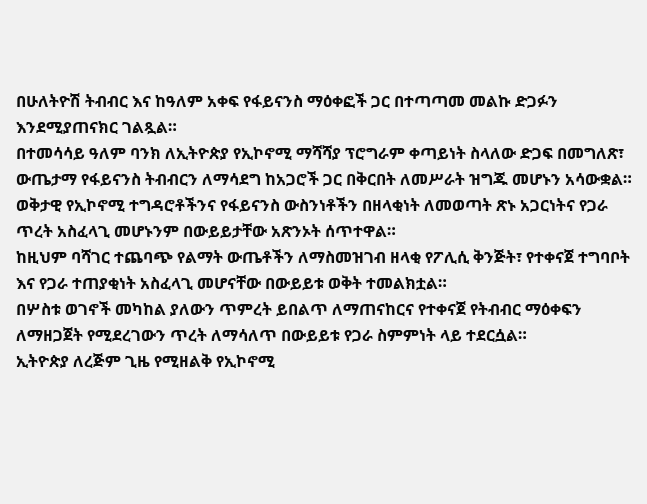በሁለትዮሽ ትብብር እና ከዓለም አቀፍ የፋይናንስ ማዕቀፎች ጋር በተጣጣመ መልኩ ድጋፉን እንደሚያጠናክር ገልጿል።
በተመሳሳይ ዓለም ባንክ ለኢትዮጵያ የኢኮኖሚ ማሻሻያ ፕሮግራም ቀጣይነት ስላለው ድጋፍ በመግለጽ፣ ውጤታማ የፋይናንስ ትብብርን ለማሳደግ ከአጋሮች ጋር በቅርበት ለመሥራት ዝግጁ መሆኑን አሳውቋል።
ወቅታዊ የኢኮኖሚ ተግዳሮቶችንና የፋይናንስ ውስንነቶችን በዘላቂነት ለመወጣት ጽኑ አጋርነትና የጋራ ጥረት አስፈላጊ መሆኑንም በውይይታቸው አጽንኦት ሰጥተዋል።
ከዚህም ባሻገር ተጨባጭ የልማት ውጤቶችን ለማስመዝገብ ዘላቂ የፖሊሲ ቅንጅት፣ የተቀናጀ ተግባቦት እና የጋራ ተጠያቂነት አስፈላጊ መሆናቸው በውይይቱ ወቅት ተመልክቷል።
በሦስቱ ወገኖች መካከል ያለውን ጥምረት ይበልጥ ለማጠናከርና የተቀናጀ የትብብር ማዕቀፍን ለማዘጋጀት የሚደረገውን ጥረት ለማሳለጥ በውይይቱ የጋራ ስምምነት ላይ ተደርሷል።
ኢትዮጵያ ለረጅም ጊዜ የሚዘልቅ የኢኮኖሚ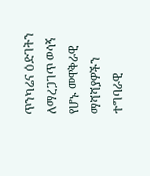ጥንካሬና ዕድገትን ለማረጋገጥ ወሳኝ የሆኑ መዋቅራዊ ማሻሻያዎችን ተግባራዊ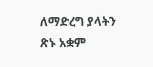ለማድረግ ያላትን ጽኑ አቋም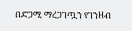በድጋሚ ማረጋገጧን የገንዘብ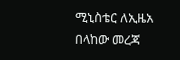ሚኒስቴር ለኢዜአ በላከው መረጃ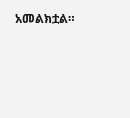አመልክቷል።